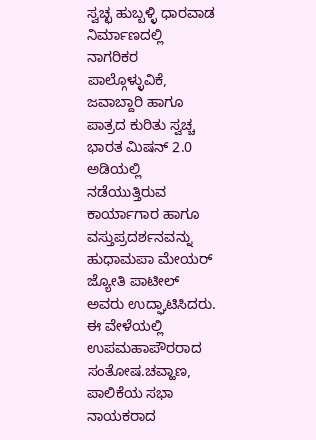ಸ್ವಚ್ಛ ಹುಬ್ಬಳ್ಳಿ ಧಾರವಾಡ ನಿರ್ಮಾಣದಲ್ಲಿ ನಾಗರಿಕರ ಪಾಲ್ಗೊಳ್ಳುವಿಕೆ, ಜವಾಬ್ದಾರಿ ಹಾಗೂ ಪಾತ್ರದ ಕುರಿತು ಸ್ವಚ್ಚ ಭಾರತ ಮಿಷನ್ 2.0 ಅಡಿಯಲ್ಲಿ ನಡೆಯುತ್ತಿರುವ ಕಾರ್ಯಾಗಾರ ಹಾಗೂ ವಸ್ತುಪ್ರದರ್ಶನವನ್ನು ಹುಧಾಮಪಾ ಮೇಯರ್ ಜ್ಯೋತಿ ಪಾಟೀಲ್ ಅವರು ಉದ್ಘಾಟಿಸಿದರು. ಈ ವೇಳೆಯಲ್ಲಿ ಉಪಮಹಾಪೌರರಾದ ಸಂತೋಷ.ಚವ್ಹಾಣ, ಪಾಲಿಕೆಯ ಸಭಾ ನಾಯಕರಾದ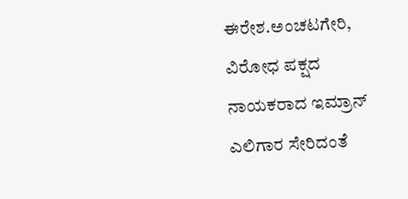ಈರೇಶ.ಅಂಚಟಗೇರಿ, ವಿರೋಧ ಪಕ್ಷದ ನಾಯಕರಾದ ಇಮ್ರಾನ್ ಎಲಿಗಾರ ಸೇರಿದಂತೆ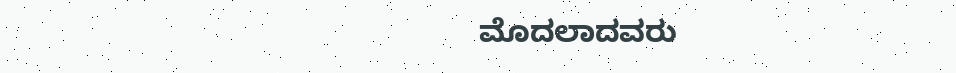ಮೊದಲಾದವರು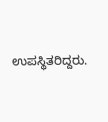ಉಪಸ್ಥಿತರಿದ್ದರು.